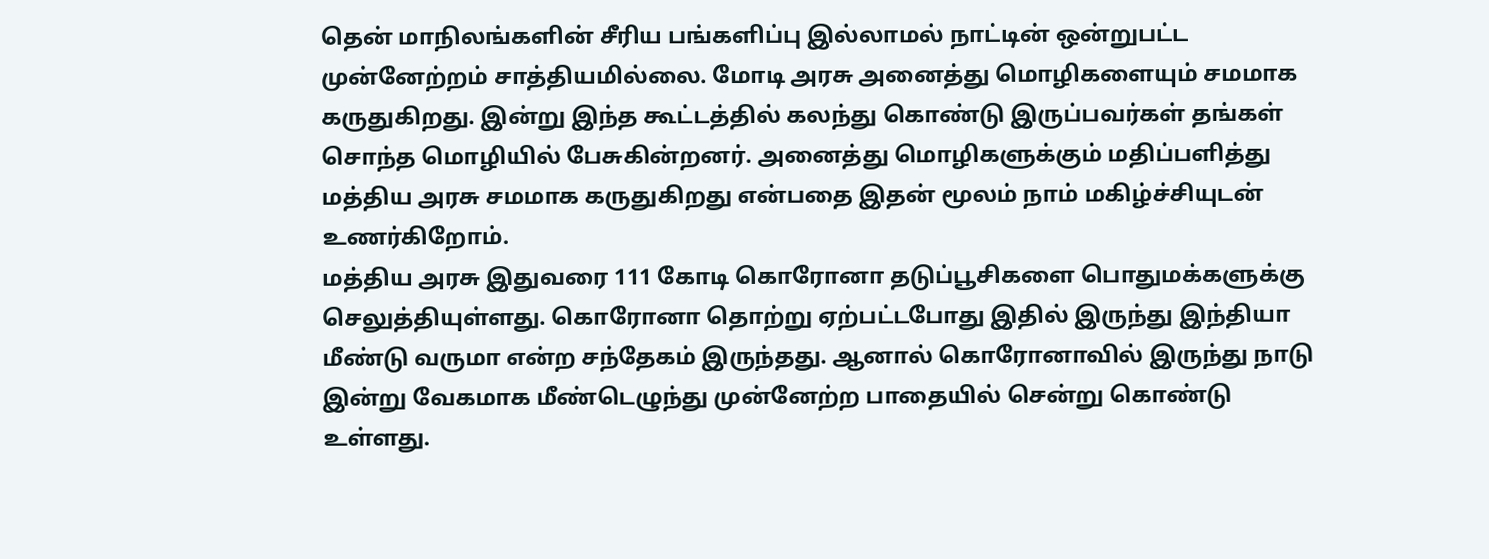தென் மாநிலங்களின் சீரிய பங்களிப்பு இல்லாமல் நாட்டின் ஒன்றுபட்ட முன்னேற்றம் சாத்தியமில்லை. மோடி அரசு அனைத்து மொழிகளையும் சமமாக கருதுகிறது. இன்று இந்த கூட்டத்தில் கலந்து கொண்டு இருப்பவர்கள் தங்கள் சொந்த மொழியில் பேசுகின்றனர். அனைத்து மொழிகளுக்கும் மதிப்பளித்து மத்திய அரசு சமமாக கருதுகிறது என்பதை இதன் மூலம் நாம் மகிழ்ச்சியுடன் உணர்கிறோம்.
மத்திய அரசு இதுவரை 111 கோடி கொரோனா தடுப்பூசிகளை பொதுமக்களுக்கு செலுத்தியுள்ளது. கொரோனா தொற்று ஏற்பட்டபோது இதில் இருந்து இந்தியா மீண்டு வருமா என்ற சந்தேகம் இருந்தது. ஆனால் கொரோனாவில் இருந்து நாடு இன்று வேகமாக மீண்டெழுந்து முன்னேற்ற பாதையில் சென்று கொண்டு உள்ளது.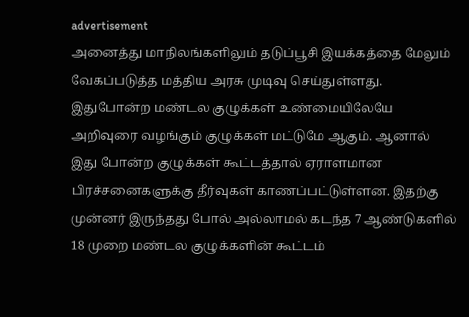advertisement
அனைத்து மாநிலங்களிலும் தடுப்பூசி இயக்கத்தை மேலும் வேகப்படுத்த மத்திய அரசு முடிவு செய்துள்ளது. இதுபோன்ற மண்டல குழுக்கள் உண்மையிலேயே அறிவுரை வழங்கும் குழுக்கள் மட்டுமே ஆகும். ஆனால் இது போன்ற குழுக்கள் கூட்டத்தால் ஏராளமான பிரச்சனைகளுக்கு தீர்வுகள் காணப்பட்டுள்ளன. இதற்கு முன்னர் இருந்தது போல் அல்லாமல் கடந்த 7 ஆண்டுகளில் 18 முறை மண்டல குழுக்களின் கூட்டம்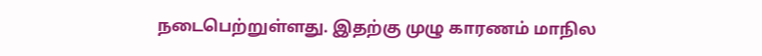நடைபெற்றுள்ளது. இதற்கு முழு காரணம் மாநில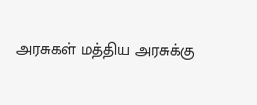அரசுகள் மத்திய அரசுக்கு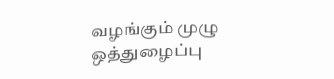வழங்கும் முழு ஒத்துழைப்பு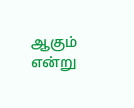ஆகும் என்று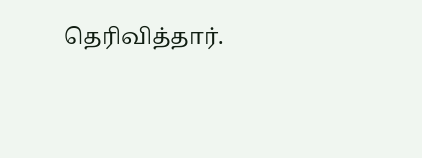தெரிவித்தார்.